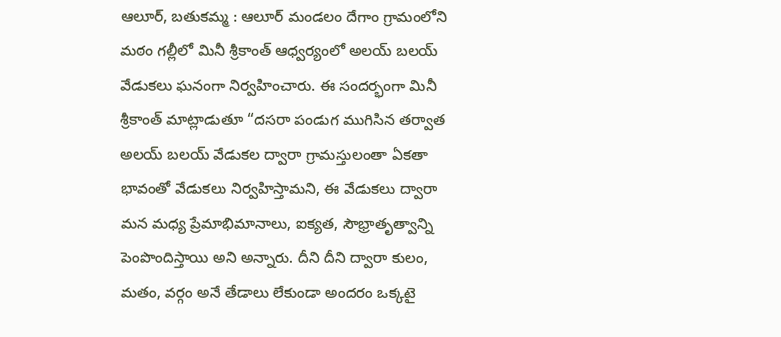ఆలూర్, బతుకమ్మ : ఆలూర్ మండలం దేగాం గ్రామంలోని మఠం గల్లీలో మినీ శ్రీకాంత్ ఆధ్వర్యంలో అలయ్ బలయ్ వేడుకలు ఘనంగా నిర్వహించారు. ఈ సందర్భంగా మినీ శ్రీకాంత్ మాట్లాడుతూ “దసరా పండుగ ముగిసిన తర్వాత అలయ్ బలయ్ వేడుకల ద్వారా గ్రామస్తులంతా ఏకతా భావంతో వేడుకలు నిర్వహిస్తామని, ఈ వేడుకలు ద్వారా మన మధ్య ప్రేమాభిమానాలు, ఐక్యత, సౌభ్రాతృత్వాన్ని పెంపొందిస్తాయి అని అన్నారు. దీని దీని ద్వారా కులం, మతం, వర్గం అనే తేడాలు లేకుండా అందరం ఒక్కటై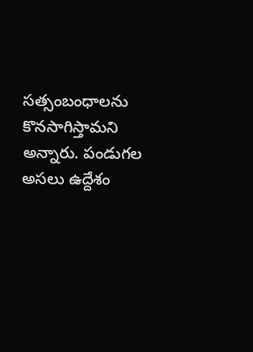సత్సంబంధాలను కొనసాగిస్తామని అన్నారు. పండుగల అసలు ఉద్దేశం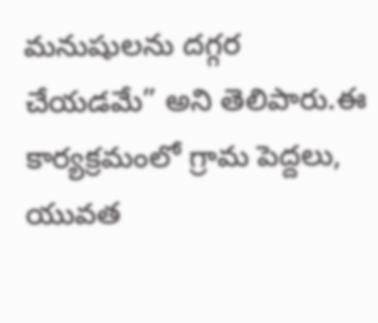మనుషులను దగ్గర చేయడమే” అని తెలిపారు.ఈ కార్యక్రమంలో గ్రామ పెద్దలు, యువత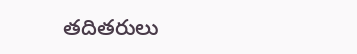తదితరులు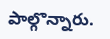పాల్గొన్నారు.